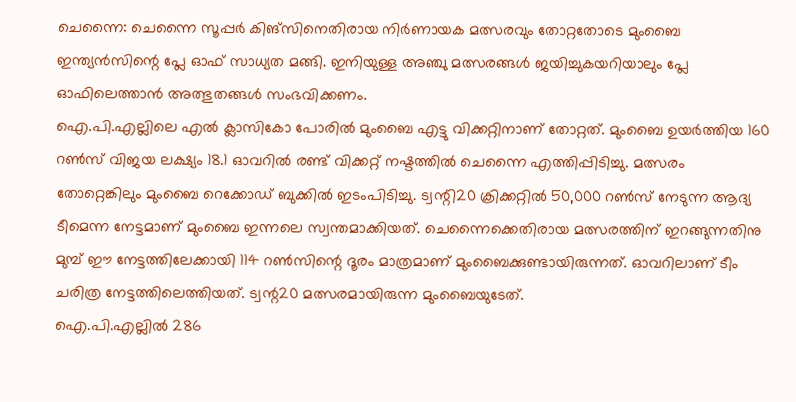ചെന്നൈ: ചെന്നൈ സൂപ്പർ കിങ്സിനെതിരായ നിർണായക മത്സരവും തോറ്റതോടെ മുംബൈ ഇന്ത്യൻസിന്റെ പ്ലേ ഓഫ് സാധ്യത മങ്ങി. ഇനിയുള്ള അഞ്ചു മത്സരങ്ങൾ ജയിച്ചുകയറിയാലും പ്ലേ ഓഫിലെത്താൻ അത്ഭുതങ്ങൾ സംഭവിക്കണം.
ഐ.പി.എല്ലിലെ എൽ ക്ലാസികോ പോരിൽ മുംബൈ എട്ടു വിക്കറ്റിനാണ് തോറ്റത്. മുംബൈ ഉയർത്തിയ 160 റൺസ് വിജയ ലക്ഷ്യം 18.1 ഓവറിൽ രണ്ട് വിക്കറ്റ് നഷ്ടത്തിൽ ചെന്നൈ എത്തിപ്പിടിച്ചു. മത്സരം തോറ്റെങ്കിലും മുംബൈ റെക്കോഡ് ബുക്കിൽ ഇടംപിടിച്ചു. ട്വന്റി20 ക്രിക്കറ്റിൽ 50,000 റൺസ് നേടുന്ന ആദ്യ ടീമെന്ന നേട്ടമാണ് മുംബൈ ഇന്നലെ സ്വന്തമാക്കിയത്. ചെന്നൈക്കെതിരായ മത്സരത്തിന് ഇറങ്ങുന്നതിനു മുമ്പ് ഈ നേട്ടത്തിലേക്കായി 114 റൺസിന്റെ ദൂരം മാത്രമാണ് മുംബൈക്കുണ്ടായിരുന്നത്. ഓവറിലാണ് ടീം ചരിത്ര നേട്ടത്തിലെത്തിയത്. ട്വന്റ20 മത്സരമായിരുന്ന മുംബൈയുടേത്.
ഐ.പി.എല്ലിൽ 286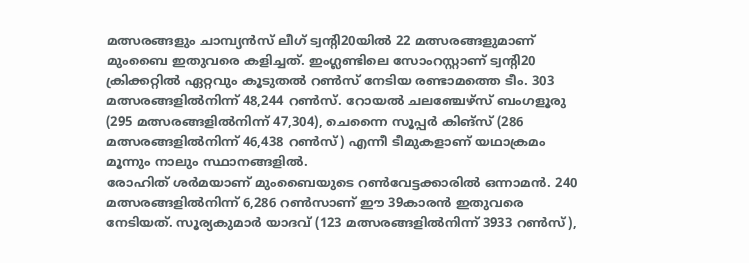മത്സരങ്ങളും ചാമ്പ്യൻസ് ലീഗ് ട്വന്റി20യിൽ 22 മത്സരങ്ങളുമാണ് മുംബൈ ഇതുവരെ കളിച്ചത്. ഇംഗ്ലണ്ടിലെ സോംറസ്റ്റാണ് ട്വന്റി20 ക്രിക്കറ്റിൽ ഏറ്റവും കൂടുതൽ റൺസ് നേടിയ രണ്ടാമത്തെ ടീം. 303 മത്സരങ്ങളിൽനിന്ന് 48,244 റൺസ്. റോയൽ ചലഞ്ചേഴ്സ് ബംഗളൂരു (295 മത്സരങ്ങളിൽനിന്ന് 47,304), ചെന്നൈ സൂപ്പർ കിങ്സ് (286 മത്സരങ്ങളിൽനിന്ന് 46,438 റൺസ്) എന്നീ ടീമുകളാണ് യഥാക്രമം മൂന്നും നാലും സ്ഥാനങ്ങളിൽ.
രോഹിത് ശർമയാണ് മുംബൈയുടെ റൺവേട്ടക്കാരിൽ ഒന്നാമൻ. 240 മത്സരങ്ങളിൽനിന്ന് 6,286 റൺസാണ് ഈ 39കാരൻ ഇതുവരെ നേടിയത്. സൂര്യകുമാർ യാദവ് (123 മത്സരങ്ങളിൽനിന്ന് 3933 റൺസ്),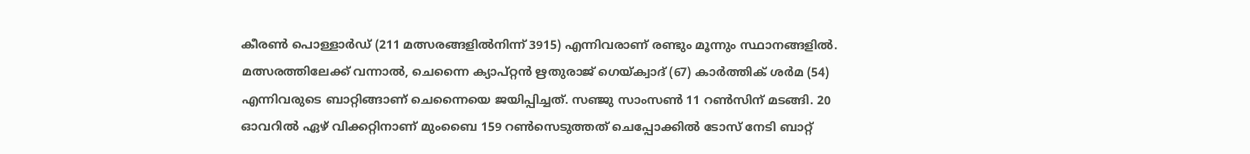കീരൺ പൊള്ളാർഡ് (211 മത്സരങ്ങളിൽനിന്ന് 3915) എന്നിവരാണ് രണ്ടും മൂന്നും സ്ഥാനങ്ങളിൽ. മത്സരത്തിലേക്ക് വന്നാൽ, ചെന്നൈ ക്യാപ്റ്റൻ ഋതുരാജ് ഗെയ്ക്വാദ് (67) കാർത്തിക് ശർമ (54) എന്നിവരുടെ ബാറ്റിങ്ങാണ് ചെന്നൈയെ ജയിപ്പിച്ചത്. സഞ്ജു സാംസൺ 11 റൺസിന് മടങ്ങി. 20 ഓവറിൽ ഏഴ് വിക്കറ്റിനാണ് മുംബൈ 159 റൺസെടുത്തത് ചെപ്പോക്കിൽ ടോസ് നേടി ബാറ്റ്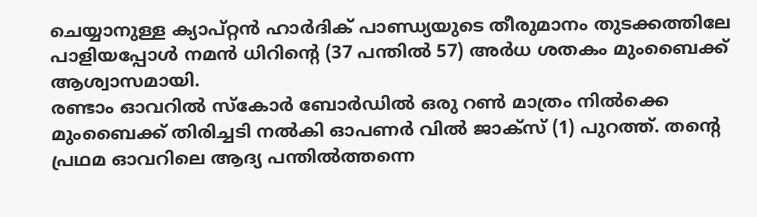ചെയ്യാനുള്ള ക്യാപ്റ്റൻ ഹാർദിക് പാണ്ഡ്യയുടെ തീരുമാനം തുടക്കത്തിലേ പാളിയപ്പോൾ നമൻ ധിറിന്റെ (37 പന്തിൽ 57) അർധ ശതകം മുംബൈക്ക് ആശ്വാസമായി.
രണ്ടാം ഓവറിൽ സ്കോർ ബോർഡിൽ ഒരു റൺ മാത്രം നിൽക്കെ മുംബൈക്ക് തിരിച്ചടി നൽകി ഓപണർ വിൽ ജാക്സ് (1) പുറത്ത്. തന്റെ പ്രഥമ ഓവറിലെ ആദ്യ പന്തിൽത്തന്നെ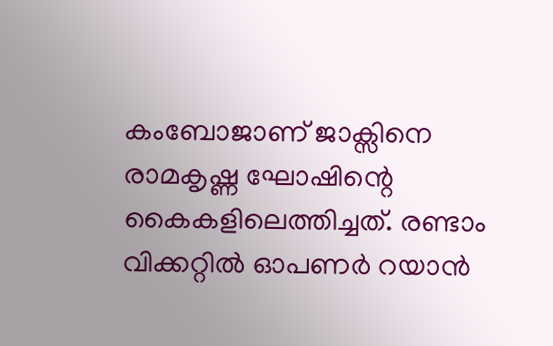കംബോജാണ് ജാക്സിനെ രാമകൃഷ്ണ ഘോഷിന്റെ കൈകളിലെത്തിച്ചത്. രണ്ടാം വിക്കറ്റിൽ ഓപണർ റയാൻ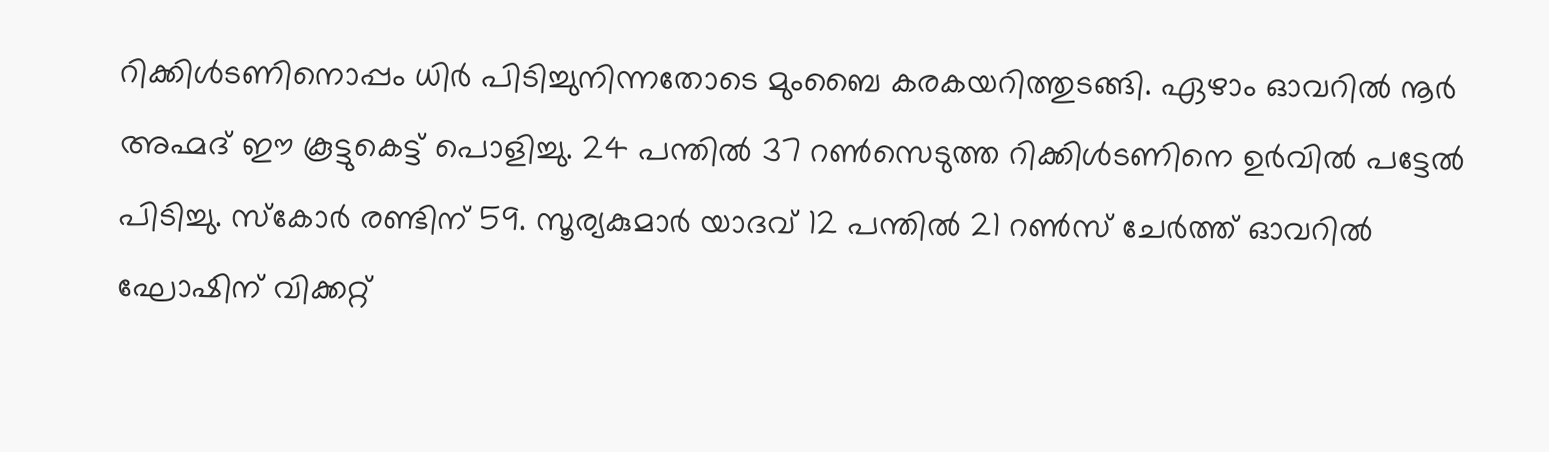റിക്കിൾടണിനൊപ്പം ധിർ പിടിച്ചുനിന്നതോടെ മുംബൈ കരകയറിത്തുടങ്ങി. ഏഴാം ഓവറിൽ നൂർ അഹ്മദ് ഈ കൂട്ടുകെട്ട് പൊളിച്ചു. 24 പന്തിൽ 37 റൺസെടുത്ത റിക്കിൾടണിനെ ഉർവിൽ പട്ടേൽ പിടിച്ചു. സ്കോർ രണ്ടിന് 59. സൂര്യകുമാർ യാദവ് 12 പന്തിൽ 21 റൺസ് ചേർത്ത് ഓവറിൽ ഘോഷിന് വിക്കറ്റ്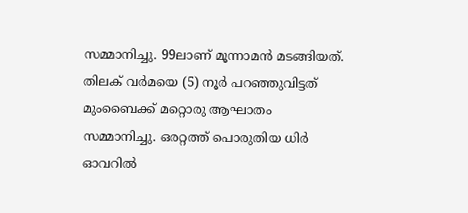സമ്മാനിച്ചു. 99ലാണ് മൂന്നാമൻ മടങ്ങിയത്. തിലക് വർമയെ (5) നൂർ പറഞ്ഞുവിട്ടത് മുംബൈക്ക് മറ്റൊരു ആഘാതം സമ്മാനിച്ചു. ഒരറ്റത്ത് പൊരുതിയ ധിർ ഓവറിൽ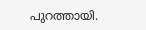പുറത്തായി.